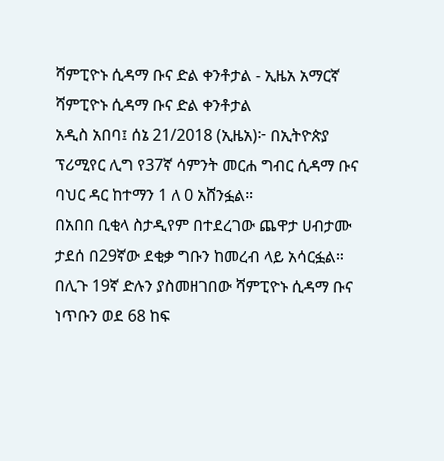ሻምፒዮኑ ሲዳማ ቡና ድል ቀንቶታል - ኢዜአ አማርኛ
ሻምፒዮኑ ሲዳማ ቡና ድል ቀንቶታል
አዲስ አበባ፤ ሰኔ 21/2018 (ኢዜአ)፦ በኢትዮጵያ ፕሪሚየር ሊግ የ37ኛ ሳምንት መርሐ ግብር ሲዳማ ቡና ባህር ዳር ከተማን 1 ለ 0 አሸንፏል።
በአበበ ቢቂላ ስታዲየም በተደረገው ጨዋታ ሀብታሙ ታደሰ በ29ኛው ደቂቃ ግቡን ከመረብ ላይ አሳርፏል።
በሊጉ 19ኛ ድሉን ያስመዘገበው ሻምፒዮኑ ሲዳማ ቡና ነጥቡን ወደ 68 ከፍ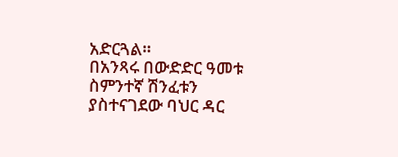አድርጓል።
በአንጻሩ በውድድር ዓመቱ ስምንተኛ ሽንፈቱን ያስተናገደው ባህር ዳር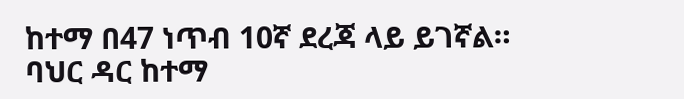ከተማ በ47 ነጥብ 10ኛ ደረጃ ላይ ይገኛል።
ባህር ዳር ከተማ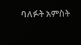ባለፉት አምስት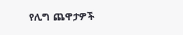የሊግ ጨዋታዎች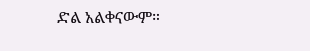ድል አልቀናውም።